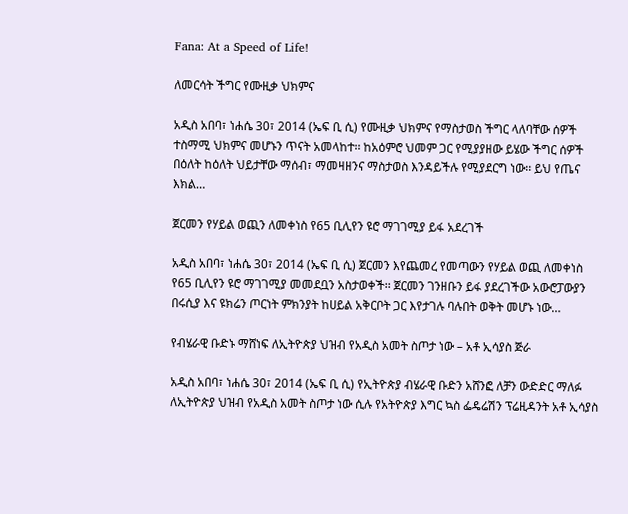Fana: At a Speed of Life!

ለመርሳት ችግር የሙዚቃ ህክምና

አዲስ አበባ፣ ነሐሴ 30፣ 2014 (ኤፍ ቢ ሲ) የሙዚቃ ህክምና የማስታወስ ችግር ላለባቸው ሰዎች ተስማሚ ህክምና መሆኑን ጥናት አመላከተ፡፡ ከአዕምሮ ህመም ጋር የሚያያዘው ይሄው ችግር ሰዎች በዕለት ከዕለት ህይታቸው ማሰብ፣ ማመዛዘንና ማስታወስ እንዳይችሉ የሚያደርግ ነው፡፡ ይህ የጤና እክል…

ጀርመን የሃይል ወጪን ለመቀነስ የ65 ቢሊየን ዩሮ ማገገሚያ ይፋ አደረገች

አዲስ አበባ፣ ነሐሴ 30፣ 2014 (ኤፍ ቢ ሲ) ጀርመን እየጨመረ የመጣውን የሃይል ወጪ ለመቀነስ የ65 ቢሊየን ዩሮ ማገገሚያ መመደቧን አስታወቀች፡፡ ጀርመን ገንዘቡን ይፋ ያደረገችው አውሮፓውያን በሩሲያ እና ዩክሬን ጦርነት ምክንያት ከሀይል አቅርቦት ጋር እየታገሉ ባሉበት ወቅት መሆኑ ነው…

የብሄራዊ ቡድኑ ማሸነፍ ለኢትዮጵያ ህዝብ የአዲስ አመት ስጦታ ነው – አቶ ኢሳያስ ጅራ

አዲስ አበባ፣ ነሐሴ 30፣ 2014 (ኤፍ ቢ ሲ) የኢትዮጵያ ብሄራዊ ቡድን አሸንፎ ለቻን ውድድር ማለፉ ለኢትዮጵያ ህዝብ የአዲስ አመት ስጦታ ነው ሲሉ የአትዮጵያ እግር ኳስ ፌዴሬሽን ፕሬዚዳንት አቶ ኢሳያስ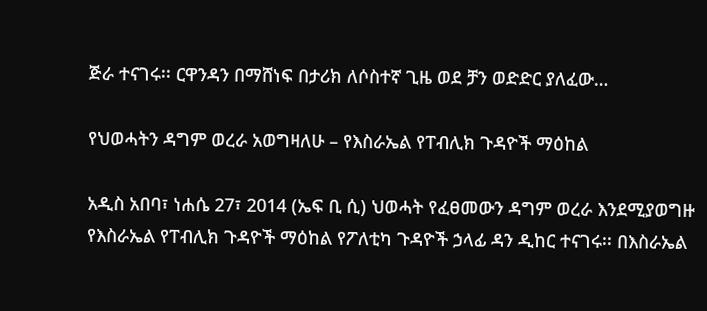ጅራ ተናገሩ፡፡ ርዋንዳን በማሸነፍ በታሪክ ለሶስተኛ ጊዜ ወደ ቻን ወድድር ያለፈው…

የህወሓትን ዳግም ወረራ አወግዛለሁ – የእስራኤል የፐብሊክ ጉዳዮች ማዕከል

አዲስ አበባ፣ ነሐሴ 27፣ 2014 (ኤፍ ቢ ሲ) ህወሓት የፈፀመውን ዳግም ወረራ እንደሚያወግዙ የእስራኤል የፐብሊክ ጉዳዮች ማዕከል የፖለቲካ ጉዳዮች ኃላፊ ዳን ዲከር ተናገሩ፡፡ በእስራኤል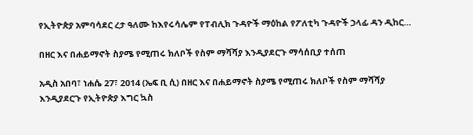የኢትዮጵያ አምባሳደር ረታ ዓለሙ ከእየሩሳሌም የፐብሊክ ጉዳዮች ማዕከል የፖለቲካ ጉዳዮች ኃላፊ ዳን ዲከር…

በዘር እና በሐይማኖት ስያሜ የሚጠሩ ክለቦች የስም ማሻሻያ እንዲያደርጉ ማሳሰቢያ ተሰጠ

አዲስ አበባ፣ ነሐሴ 27፣ 2014 (ኤፍ ቢ ሲ) በዘር እና በሐይማኖት ስያሜ የሚጠሩ ክለቦች የስም ማሻሻያ እንዲያደርጉ የኢትዮጵያ እግር ኳስ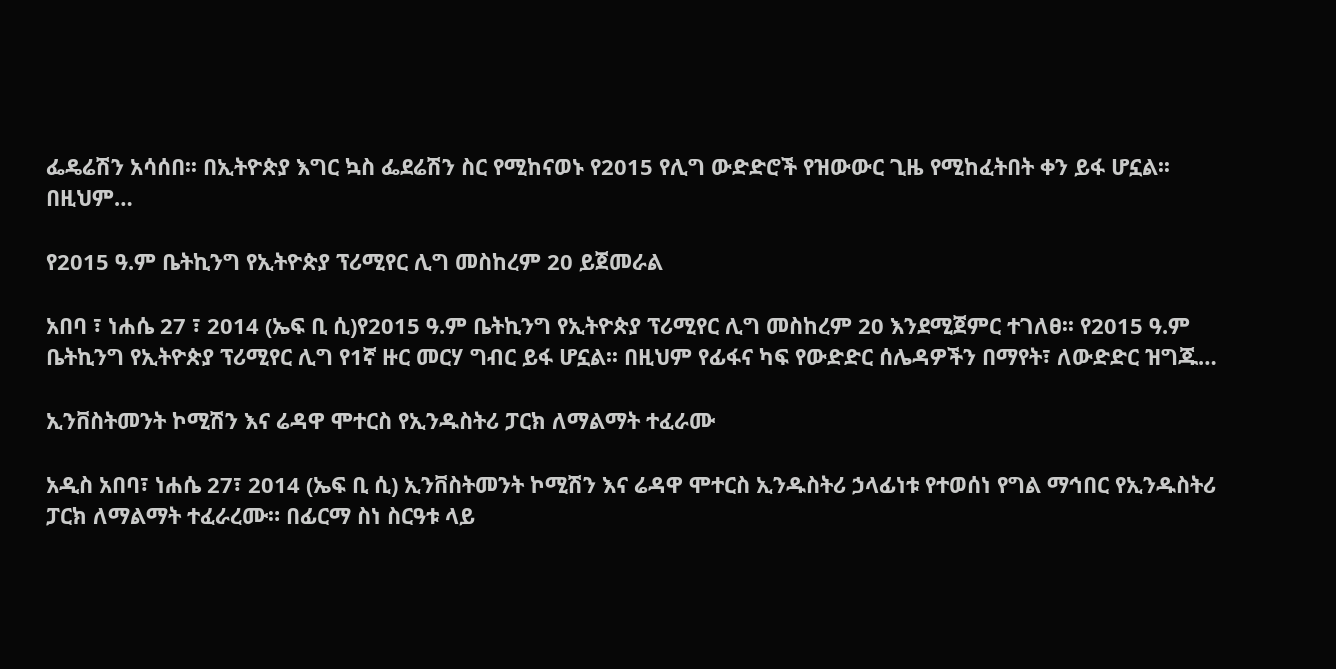ፌዴሬሽን አሳሰበ፡፡ በኢትዮጵያ እግር ኳስ ፌደሬሽን ስር የሚከናወኑ የ2015 የሊግ ውድድሮች የዝውውር ጊዜ የሚከፈትበት ቀን ይፋ ሆኗል፡፡ በዚህም…

የ2015 ዓ.ም ቤትኪንግ የኢትዮጵያ ፕሪሚየር ሊግ መስከረም 20 ይጀመራል

አበባ ፣ ነሐሴ 27 ፣ 2014 (ኤፍ ቢ ሲ)የ2015 ዓ.ም ቤትኪንግ የኢትዮጵያ ፕሪሚየር ሊግ መስከረም 20 እንደሚጀምር ተገለፀ፡፡ የ2015 ዓ.ም ቤትኪንግ የኢትዮጵያ ፕሪሚየር ሊግ የ1ኛ ዙር መርሃ ግብር ይፋ ሆኗል፡፡ በዚህም የፊፋና ካፍ የውድድር ሰሌዳዎችን በማየት፣ ለውድድር ዝግጁ…

ኢንቨስትመንት ኮሚሽን እና ሬዳዋ ሞተርስ የኢንዱስትሪ ፓርክ ለማልማት ተፈራሙ

አዲስ አበባ፣ ነሐሴ 27፣ 2014 (ኤፍ ቢ ሲ) ኢንቨስትመንት ኮሚሽን እና ሬዳዋ ሞተርስ ኢንዱስትሪ ኃላፊነቱ የተወሰነ የግል ማኅበር የኢንዱስትሪ ፓርክ ለማልማት ተፈራረሙ። በፊርማ ስነ ስርዓቱ ላይ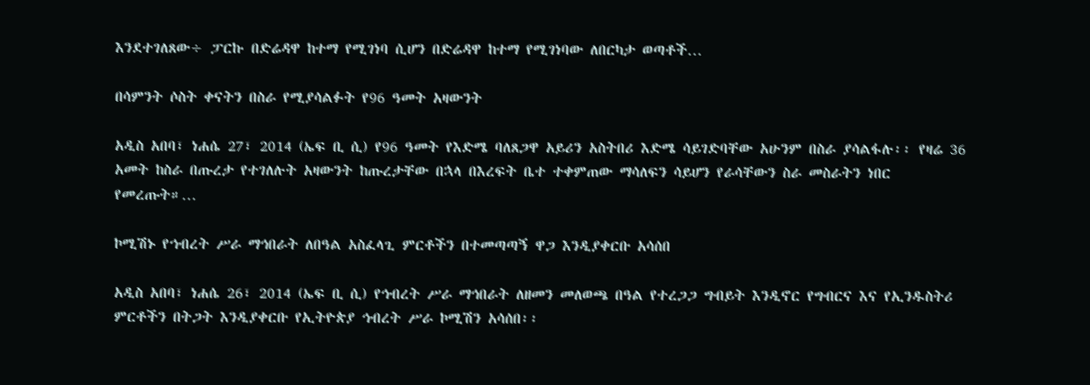እንደተገለጸው÷ ፓርኩ በድሬዳዋ ከተማ የሚገነባ ሲሆን በድሬዳዋ ከተማ የሚገነባው ለበርካታ ወጣቶች…

በሳምንት ሶስት ቀናትን በስራ የሚያሳልፉት የ96 ዓመት አዛውንት

አዲስ አበባ፣ ነሐሴ 27፣ 2014 (ኤፍ ቢ ሲ) የ96 ዓመት የእድሜ ባለጸጋዋ አይሪን አስትበሪ እድሜ ሳይገድባቸው አሁንም በስራ ያሳልፋሉ፡፡ የዛሬ 36 አመት ከስራ በጡረታ የተገለሉት አዛውንት ከጡረታቸው በኋላ በእረፍት ቤተ ተቀምጠው ማሳለፍን ሳይሆን የራሳቸውን ስራ መስራትን ነበር የመረጡት።…

ኮሚሽኑ የኀብረት ሥራ ማኅበራት ለበዓል አስፈላጊ ምርቶችን በተመጣጣኝ ዋጋ እንዲያቀርቡ አሳሰበ

አዲስ አበባ፣ ነሐሴ 26፣ 2014 (ኤፍ ቢ ሲ) የኅብረት ሥራ ማኅበራት ለዘመን መለወጫ በዓል የተረጋጋ ግብይት እንዲኖር የግብርና እና የኢንዱስትሪ ምርቶችን በትጋት እንዲያቀርቡ የኢትዮጵያ ኅብረት ሥራ ኮሚሽን አሳሰበ፡፡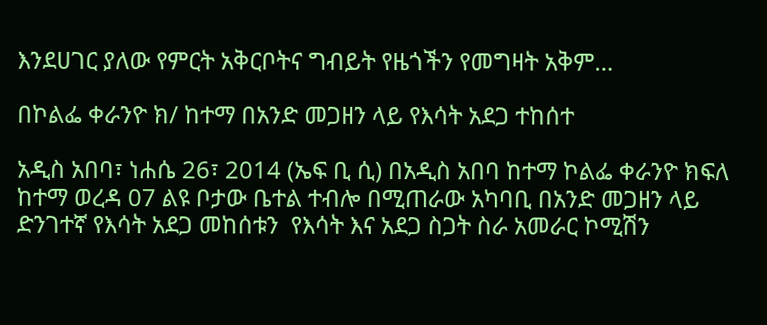እንደሀገር ያለው የምርት አቅርቦትና ግብይት የዜጎችን የመግዛት አቅም…

በኮልፌ ቀራንዮ ክ/ ከተማ በአንድ መጋዘን ላይ የእሳት አደጋ ተከሰተ

አዲስ አበባ፣ ነሐሴ 26፣ 2014 (ኤፍ ቢ ሲ) በአዲስ አበባ ከተማ ኮልፌ ቀራንዮ ክፍለ ከተማ ወረዳ 07 ልዩ ቦታው ቤተል ተብሎ በሚጠራው አካባቢ በአንድ መጋዘን ላይ ድንገተኛ የእሳት አደጋ መከሰቱን  የእሳት እና አደጋ ስጋት ስራ አመራር ኮሚሽን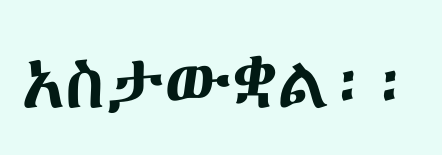አስታውቋል፡፡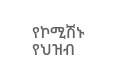የኮሚሽኑ የህዝብ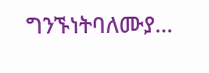ግንኙነትባለሙያ…